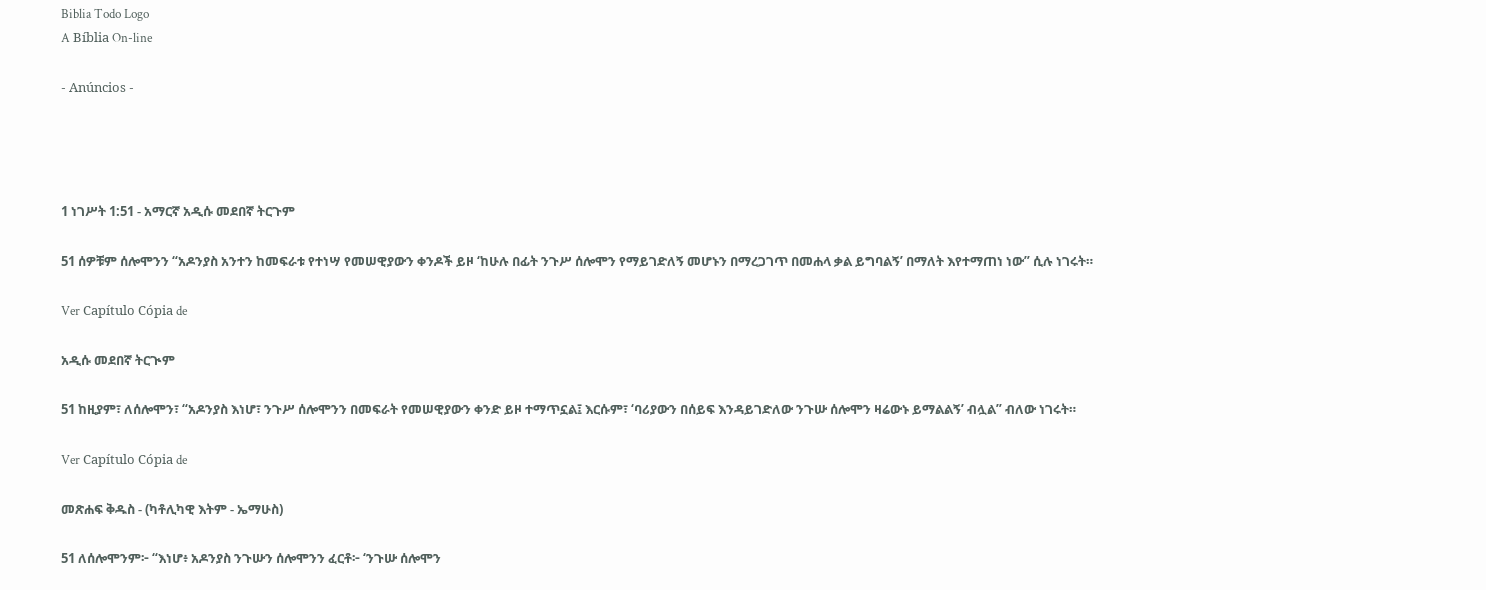Biblia Todo Logo
A Bíblia On-line

- Anúncios -




1 ነገሥት 1:51 - አማርኛ አዲሱ መደበኛ ትርጉም

51 ሰዎቹም ሰሎሞንን “አዶንያስ አንተን ከመፍራቱ የተነሣ የመሠዊያውን ቀንዶች ይዞ ‘ከሁሉ በፊት ንጉሥ ሰሎሞን የማይገድለኝ መሆኑን በማረጋገጥ በመሐላ ቃል ይግባልኝ’ በማለት እየተማጠነ ነው” ሲሉ ነገሩት።

Ver Capítulo Cópia de

አዲሱ መደበኛ ትርጒም

51 ከዚያም፣ ለሰሎሞን፣ “አዶንያስ እነሆ፣ ንጉሥ ሰሎሞንን በመፍራት የመሠዊያውን ቀንድ ይዞ ተማጥኗል፤ እርሱም፣ ‘ባሪያውን በሰይፍ እንዳይገድለው ንጉሡ ሰሎሞን ዛሬውኑ ይማልልኝ’ ብሏል” ብለው ነገሩት።

Ver Capítulo Cópia de

መጽሐፍ ቅዱስ - (ካቶሊካዊ እትም - ኤማሁስ)

51 ለሰሎሞንም፦ “እነሆ፥ አዶንያስ ንጉሡን ሰሎሞንን ፈርቶ፦ ‘ንጉሡ ሰሎሞን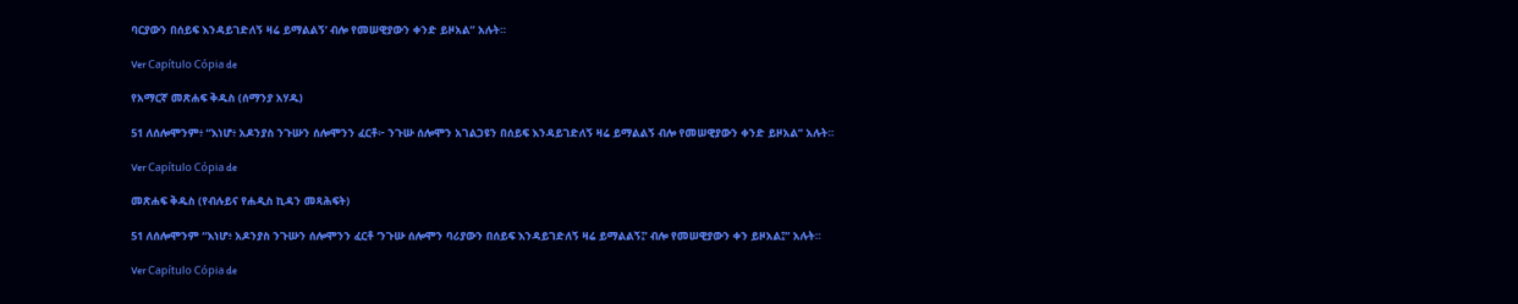ባርያውን በሰይፍ እንዳይገድለኝ ዛሬ ይማልልኝ’ ብሎ የመሠዊያውን ቀንድ ይዞአል” አሉት።

Ver Capítulo Cópia de

የአማርኛ መጽሐፍ ቅዱስ (ሰማንያ አሃዱ)

51 ለሰሎሞንም፥ “እነሆ፥ አዶንያስ ንጉሡን ሰሎሞንን ፈርቶ፦ ንጉሡ ሰሎሞን አገልጋዩን በሰይፍ እንዳይገድለኝ ዛሬ ይማልልኝ ብሎ የመሠዊያውን ቀንድ ይዞአል” አሉት።

Ver Capítulo Cópia de

መጽሐፍ ቅዱስ (የብሉይና የሐዲስ ኪዳን መጻሕፍት)

51 ለሰሎሞንም “እነሆ፥ አዶንያስ ንጉሡን ሰሎሞንን ፈርቶ ‘ንጉሡ ሰሎሞን ባሪያውን በሰይፍ እንዳይገድለኝ ዛሬ ይማልልኝ፤’ ብሎ የመሠዊያውን ቀን ይዞአል፤” አሉት።

Ver Capítulo Cópia de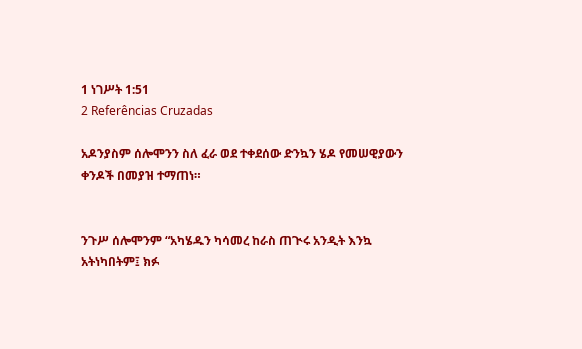1 ነገሥት 1:51
2 Referências Cruzadas

አዶንያስም ሰሎሞንን ስለ ፈራ ወደ ተቀደሰው ድንኳን ሄዶ የመሠዊያውን ቀንዶች በመያዝ ተማጠነ።


ንጉሥ ሰሎሞንም “አካሄዱን ካሳመረ ከራስ ጠጒሩ አንዲት እንኳ አትነካበትም፤ ክፉ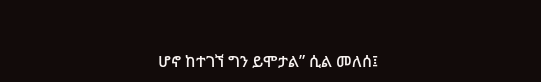ሆኖ ከተገኘ ግን ይሞታል” ሲል መለሰ፤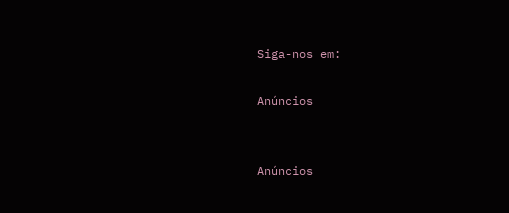Siga-nos em:

Anúncios


Anúncios